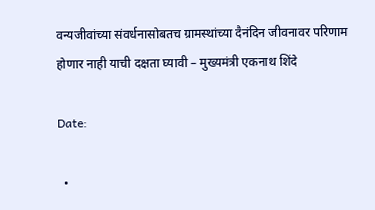वन्यजीवांच्या संवर्धनासोबतच ग्रामस्थांच्या दैनंदिन जीवनावर परिणाम होणार नाही याची दक्षता घ्यावी – मुख्यमंत्री एकनाथ शिंदे

Date:

  •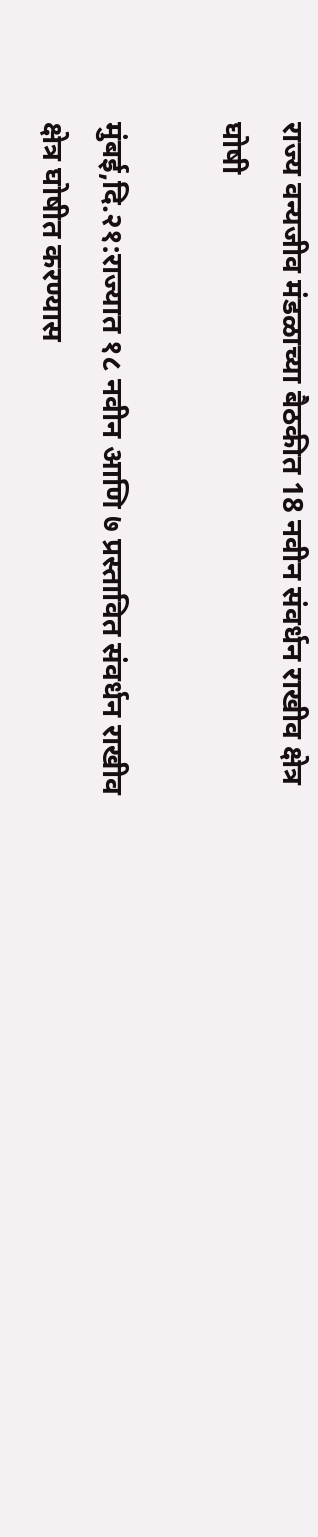राज्य वन्यजीव मंडळाच्या बैठकीत 18 नवीन संवर्धन राखीव क्षेत्र घोषी

मुंबई,दि.२१:राज्यात १८ नवीन आणि ७ प्रस्तावित संवर्धन राखीव क्षेत्र घोषीत करण्यास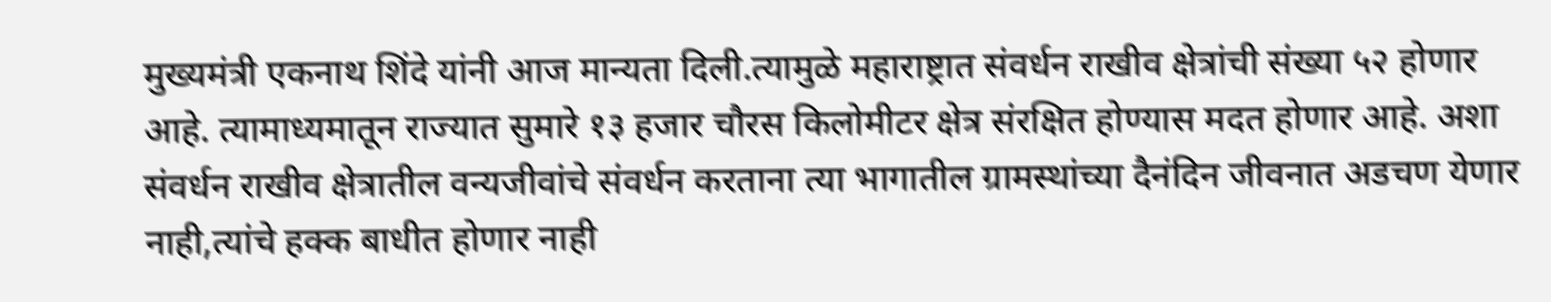मुख्यमंत्री एकनाथ शिंदे यांनी आज मान्यता दिली.त्यामुळे महाराष्ट्रात संवर्धन राखीव क्षेत्रांची संख्या ५२ होणार आहे. त्यामाध्यमातून राज्यात सुमारे १३ हजार चौरस किलोमीटर क्षेत्र संरक्षित होण्यास मदत होणार आहे. अशा संवर्धन राखीव क्षेत्रातील वन्यजीवांचे संवर्धन करताना त्या भागातील ग्रामस्थांच्या दैनंदिन जीवनात अडचण येणार नाही,त्यांचे हक्क बाधीत होणार नाही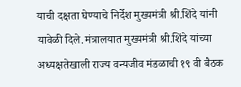याची दक्षता घेण्याचे निर्देश मुख्यमंत्री श्री.शिंदे यांनी यावेळी दिले.मंत्रालयात मुख्यमंत्री श्री.शिंदे यांच्या अध्यक्षतेखाली राज्य वन्यजीव मंडळाची १९ वी बैठक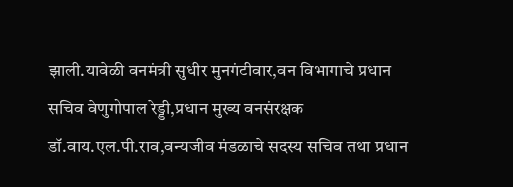झाली.यावेळी वनमंत्री सुधीर मुनगंटीवार,वन विभागाचे प्रधान सचिव वेणुगोपाल रेड्डी,प्रधान मुख्य वनसंरक्षक डॉ.वाय.एल.पी.राव,वन्यजीव मंडळाचे सदस्य सचिव तथा प्रधान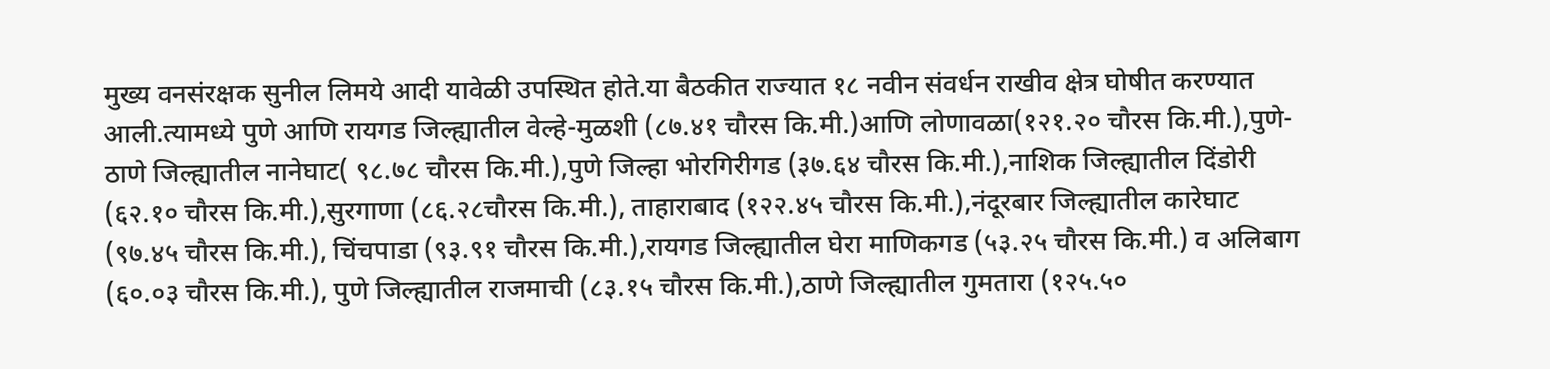मुख्य वनसंरक्षक सुनील लिमये आदी यावेळी उपस्थित होते.या बैठकीत राज्यात १८ नवीन संवर्धन राखीव क्षेत्र घोषीत करण्यात आली.त्यामध्ये पुणे आणि रायगड जिल्ह्यातील वेल्हे-मुळशी (८७.४१ चौरस कि.मी.)आणि लोणावळा(१२१.२० चौरस कि.मी.),पुणे-ठाणे जिल्ह्यातील नानेघाट( ९८.७८ चौरस कि.मी.),पुणे जिल्हा भोरगिरीगड (३७.६४ चौरस कि.मी.),नाशिक जिल्ह्यातील दिंडोरी (६२.१० चौरस कि.मी.),सुरगाणा (८६.२८चौरस कि.मी.), ताहाराबाद (१२२.४५ चौरस कि.मी.),नंदूरबार जिल्ह्यातील कारेघाट (९७.४५ चौरस कि.मी.), चिंचपाडा (९३.९१ चौरस कि.मी.),रायगड जिल्ह्यातील घेरा माणिकगड (५३.२५ चौरस कि.मी.) व अलिबाग (६०.०३ चौरस कि.मी.), पुणे जिल्ह्यातील राजमाची (८३.१५ चौरस कि.मी.),ठाणे जिल्ह्यातील गुमतारा (१२५.५०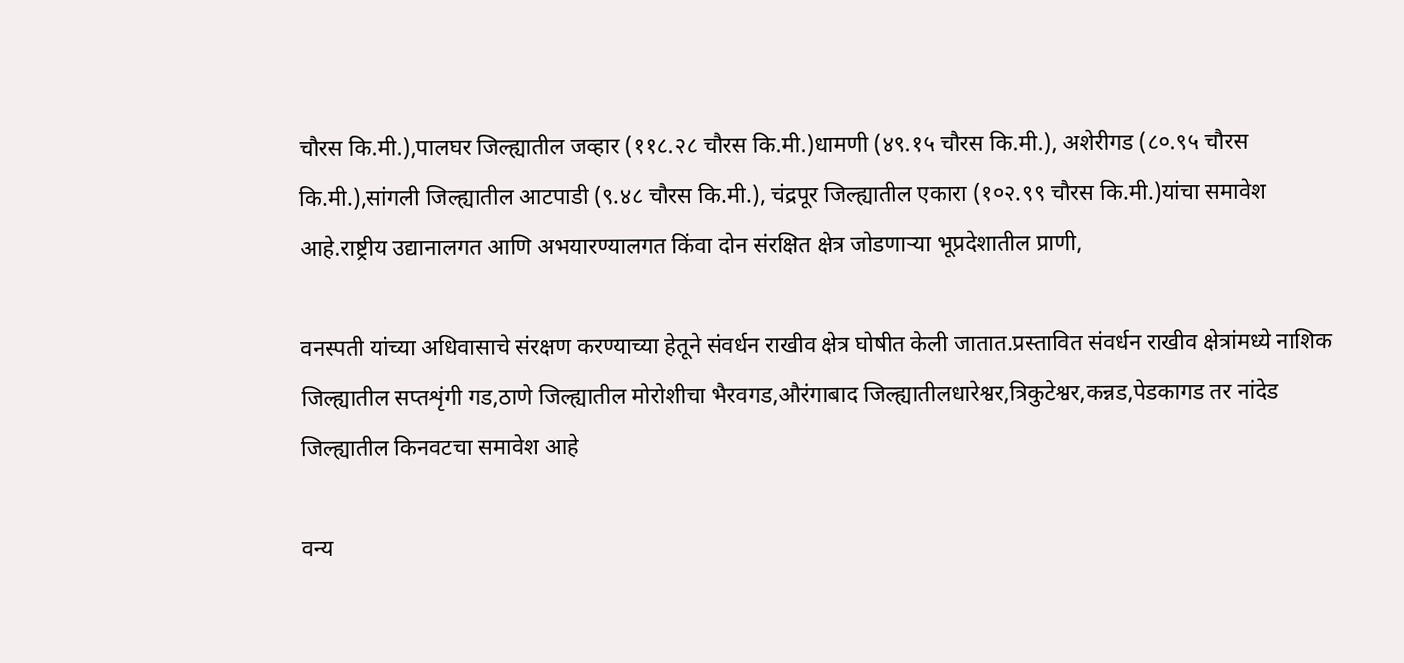चौरस कि.मी.),पालघर जिल्ह्यातील जव्हार (११८.२८ चौरस कि.मी.)धामणी (४९.१५ चौरस कि.मी.), अशेरीगड (८०.९५ चौरस कि.मी.),सांगली जिल्ह्यातील आटपाडी (९.४८ चौरस कि.मी.), चंद्रपूर जिल्ह्यातील एकारा (१०२.९९ चौरस कि.मी.)यांचा समावेश आहे.राष्ट्रीय उद्यानालगत आणि अभयारण्यालगत किंवा दोन संरक्षित क्षेत्र जोडणाऱ्या भूप्रदेशातील प्राणी,

वनस्पती यांच्या अधिवासाचे संरक्षण करण्याच्या हेतूने संवर्धन राखीव क्षेत्र घोषीत केली जातात.प्रस्तावित संवर्धन राखीव क्षेत्रांमध्ये नाशिक जिल्ह्यातील सप्तशृंगी गड,ठाणे जिल्ह्यातील मोरोशीचा भैरवगड,औरंगाबाद जिल्ह्यातीलधारेश्वर,त्रिकुटेश्वर,कन्नड,पेडकागड तर नांदेड जिल्ह्यातील किनवटचा समावेश आहे

वन्य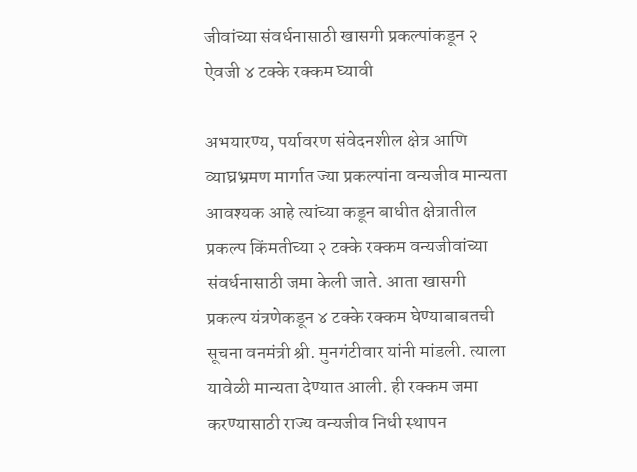जीवांच्या संवर्धनासाठी खासगी प्रकल्पांकडून २ ऐवजी ४ टक्के रक्कम घ्यावी

अभयारण्य, पर्यावरण संवेदनशील क्षेत्र आणि व्याघ्रभ्रमण मार्गात ज्या प्रकल्पांना वन्यजीव मान्यता आवश्यक आहे त्यांच्या कडून बाधीत क्षेत्रातील प्रकल्प किंमतीच्या २ टक्के रक्कम वन्यजीवांच्या संवर्धनासाठी जमा केली जाते. आता खासगी प्रकल्प यंत्रणेकडून ४ टक्के रक्कम घेण्याबाबतची सूचना वनमंत्री श्री. मुनगंटीवार यांनी मांडली. त्याला यावेळी मान्यता देण्यात आली. ही रक्कम जमा करण्यासाठी राज्य वन्यजीव निधी स्थापन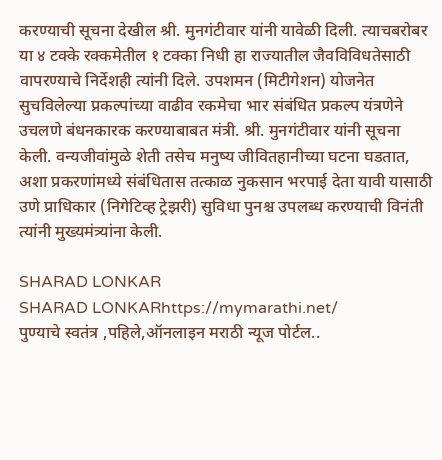करण्याची सूचना देखील श्री. मुनगंटीवार यांनी यावेळी दिली. त्याचबरोबर या ४ टक्के रक्कमेतील १ टक्का निधी हा राज्यातील जैवविविधतेसाठी वापरण्याचे निर्देशही त्यांनी दिले. उपशमन (मिटीगेशन) योजनेत सुचविलेल्या प्रकल्पांच्या वाढीव रकमेचा भार संबंधित प्रकल्प यंत्रणेने उचलणे बंधनकारक करण्याबाबत मंत्री. श्री. मुनगंटीवार यांनी सूचना केली. वन्यजीवांमुळे शेती तसेच मनुष्य जीवितहानीच्या घटना घडतात, अशा प्रकरणांमध्ये संबंधितास तत्काळ नुकसान भरपाई देता यावी यासाठी उणे प्राधिकार (निगेटिव्ह ट्रेझरी) सुविधा पुनश्च उपलब्ध करण्याची विनंती त्यांनी मुख्यमंत्र्यांना केली.

SHARAD LONKAR
SHARAD LONKARhttps://mymarathi.net/
पुण्याचे स्वतंत्र ,पहिले,ऑनलाइन मराठी न्यूज पोर्टल..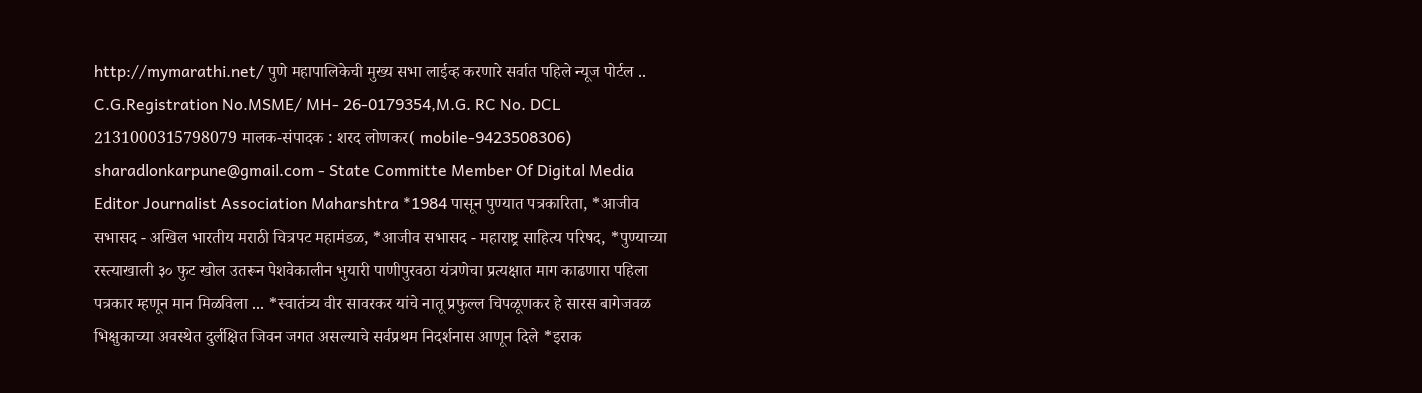http://mymarathi.net/ पुणे महापालिकेची मुख्य सभा लाईव्ह करणारे सर्वात पहिले न्यूज पोर्टल .. C.G.Registration No.MSME/ MH- 26-0179354,M.G. RC No. DCL 2131000315798079 मालक-संपादक : शरद लोणकर( mobile-9423508306) sharadlonkarpune@gmail.com - State Committe Member Of Digital Media Editor Journalist Association Maharshtra *1984 पासून पुण्यात पत्रकारिता, *आजीव सभासद - अखिल भारतीय मराठी चित्रपट महामंडळ, *आजीव सभासद - महाराष्ट्र साहित्य परिषद, *पुण्याच्या रस्त्याखाली ३० फुट खोल उतरून पेशवेकालीन भुयारी पाणीपुरवठा यंत्रणेचा प्रत्यक्षात माग काढणारा पहिला पत्रकार म्हणून मान मिळविला ... *स्वातंत्र्य वीर सावरकर यांचे नातू प्रफुल्ल चिपळूणकर हे सारस बागेजवळ भिक्षुकाच्या अवस्थेत दुर्लक्षित जिवन जगत असल्याचे सर्वप्रथम निदर्शनास आणून दिले *इराक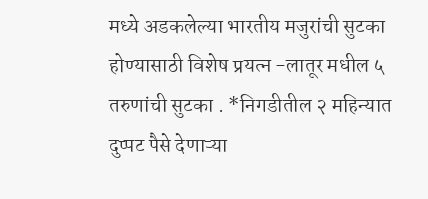मध्ये अडकलेल्या भारतीय मजुरांची सुटका होण्यासाठी विशेष प्रयत्न -लातूर मधील ५ तरुणांची सुटका . *निगडीतील २ महिन्यात दुप्पट पैसे देणाऱ्या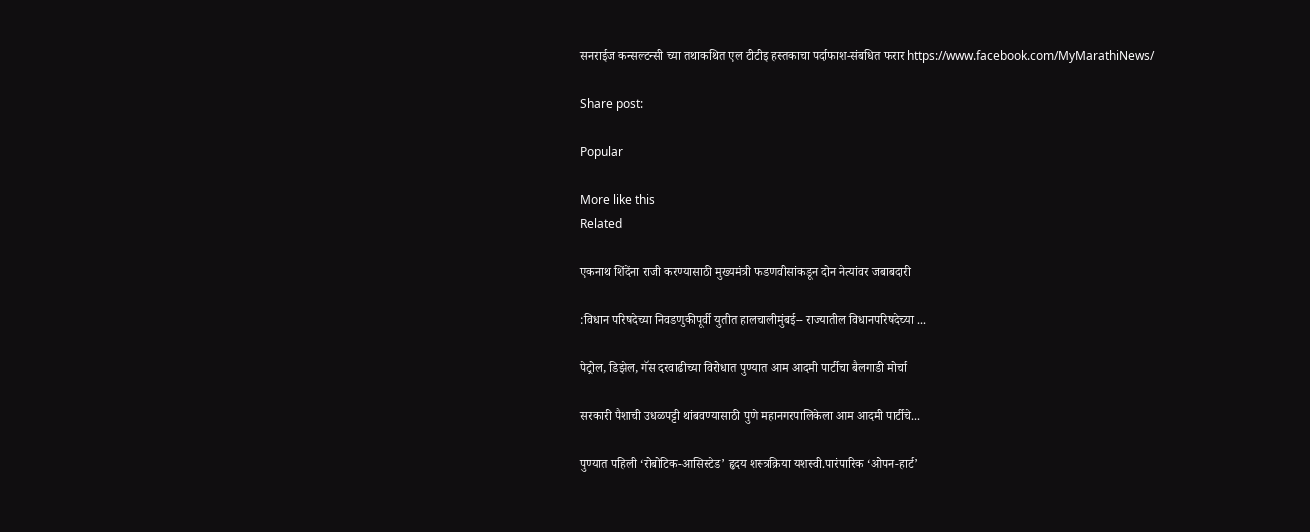सनराईज कन्सल्टन्सी च्या तथाकथित एल टीटीइ हस्तकाचा पर्दाफाश-संबधित फरार https://www.facebook.com/MyMarathiNews/

Share post:

Popular

More like this
Related

एकनाथ शिंदेंना राजी करण्यासाठी मुख्यमंत्री फडणवीसांकडून दोन नेत्यांवर जबाबदारी

:विधान परिषदेच्या निवडणुकीपूर्वी युतीत हालचालीमुंबई-- राज्यातील विधानपरिषदेच्या ...

पेट्रोल, डिझेल, गॅस दरवाढीच्या विरोधात पुण्यात आम आदमी पार्टीचा बैलगाडी मोर्चा

सरकारी पैशाची उधळपट्टी थांबवण्यासाठी पुणे महानगरपालिकेला आम आदमी पार्टीचे...

पुण्यात पहिली ‘रोबोटिक-आसिस्टेड’ हृदय शस्त्रक्रिया यशस्वी.पारंपारिक ‘ओपन-हार्ट’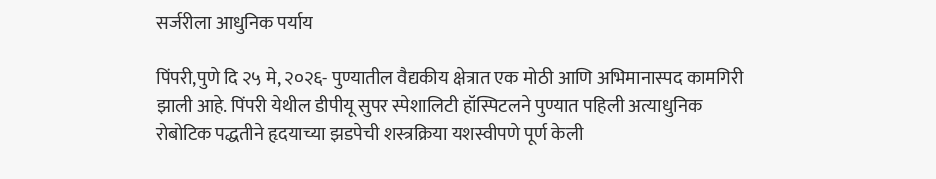सर्जरीला आधुनिक पर्याय

पिंपरी,पुणे दि २५ मे, २०२६- पुण्यातील वैद्यकीय क्षेत्रात एक मोठी आणि अभिमानास्पद कामगिरी झाली आहे. पिंपरी येथील डीपीयू सुपर स्पेशालिटी हॉस्पिटलने पुण्यात पहिली अत्याधुनिक रोबोटिक पद्धतीने हृदयाच्या झडपेची शस्त्रक्रिया यशस्वीपणे पूर्ण केली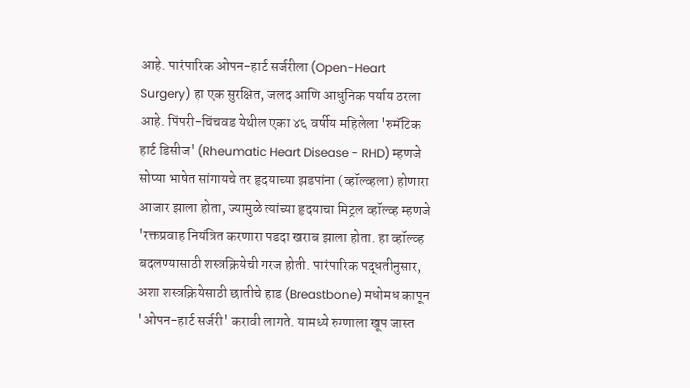आहे. पारंपारिक ओपन-हार्ट सर्जरीला (Open-Heart Surgery) हा एक सुरक्षित, जलद आणि आधुनिक पर्याय ठरला आहे. पिंपरी-चिंचवड येथील एका ४६ वर्षीय महिलेला 'रुमॅटिक हार्ट डिसीज' (Rheumatic Heart Disease - RHD) म्हणजे सोप्या भाषेत सांगायचे तर हृदयाच्या झडपांना (व्हॉल्व्हला) होणारा आजार झाला होता, ज्यामुळे त्यांच्या हृदयाचा मिट्रल व्हॉल्व्ह म्हणजे 'रक्तप्रवाह नियंत्रित करणारा पडदा खराब झाला होता. हा व्हॉल्व्ह बदलण्यासाठी शस्त्रक्रियेची गरज होती. पारंपारिक पद्धतीनुसार, अशा शस्त्रक्रियेसाठी छातीचे हाड (Breastbone) मधोमध कापून 'ओपन-हार्ट सर्जरी' करावी लागते. यामध्ये रुग्णाला खूप जास्त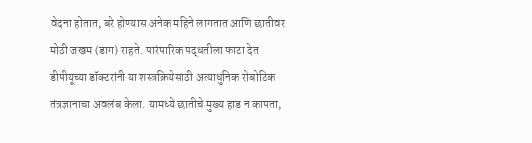वेदना होतात, बरे होण्यास अनेक महिने लागतात आणि छातीवर मोठी जखम (डाग) राहते. पारंपारिक पद्धतीला फाटा देत डीपीयूच्या डॉक्टरांनी या शस्त्रक्रियेसाठी अत्याधुनिक रोबोटिक तंत्रज्ञानाचा अवलंब केला. यामध्ये छातीचे मुख्य हाड न कापता,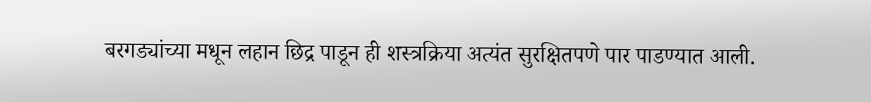बरगड्यांच्या मधून लहान छिद्र पाडून ही शस्त्रक्रिया अत्यंत सुरक्षितपणे पार पाडण्यात आली.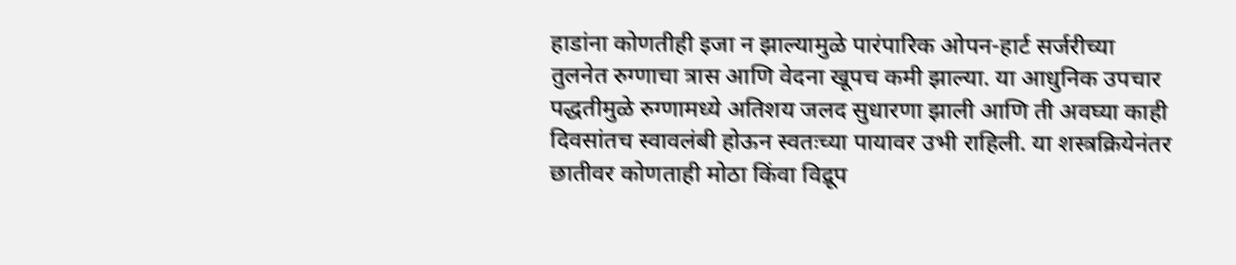हाडांना कोणतीही इजा न झाल्यामुळे पारंपारिक ओपन-हार्ट सर्जरीच्या तुलनेत रुग्णाचा त्रास आणि वेदना खूपच कमी झाल्या. या आधुनिक उपचार पद्धतीमुळे रुग्णामध्ये अतिशय जलद सुधारणा झाली आणि ती अवघ्या काही दिवसांतच स्वावलंबी होऊन स्वतःच्या पायावर उभी राहिली. या शस्त्रक्रियेनंतर छातीवर कोणताही मोठा किंवा विद्रूप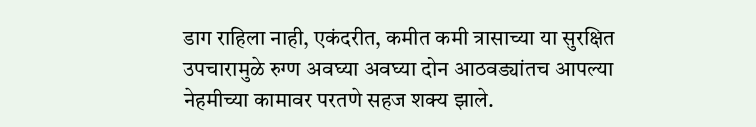डाग राहिला नाही, एकंदरीत, कमीत कमी त्रासाच्या या सुरक्षित उपचारामुळे रुग्ण अवघ्या अवघ्या दोन आठवड्यांतच आपल्या नेहमीच्या कामावर परतणे सहज शक्य झाले.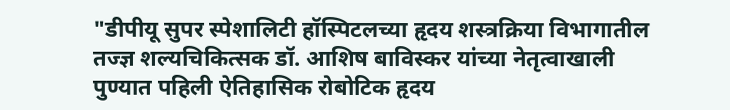"डीपीयू सुपर स्पेशालिटी हॉस्पिटलच्या हृदय शस्त्रक्रिया विभागातील तज्ज्ञ शल्यचिकित्सक डॉ. आशिष बाविस्कर यांच्या नेतृत्वाखाली पुण्यात पहिली ऐतिहासिक रोबोटिक हृदय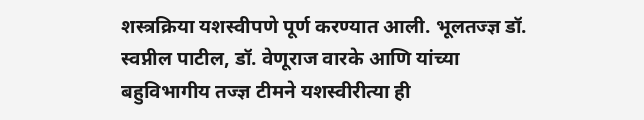शस्त्रक्रिया यशस्वीपणे पूर्ण करण्यात आली. भूलतज्ज्ञ डॉ. स्वप्नील पाटील, डॉ. वेणूराज वारके आणि यांच्या बहुविभागीय तज्ज्ञ टीमने यशस्वीरीत्या ही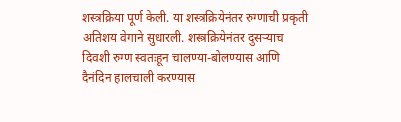शस्त्रक्रिया पूर्ण केली. या शस्त्रक्रियेनंतर रुग्णाची प्रकृती अतिशय वेगाने सुधारली. शस्त्रक्रियेनंतर दुसऱ्याच दिवशी रुग्ण स्वतःहून चालण्या-बोलण्यास आणि दैनंदिन हालचाली करण्यास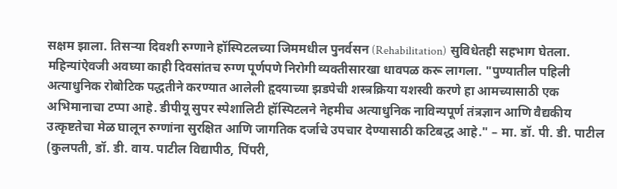सक्षम झाला. तिसऱ्या दिवशी रुग्णाने हॉस्पिटलच्या जिममधील पुनर्वसन (Rehabilitation) सुविधेतही सहभाग घेतला. महिन्यांऐवजी अवघ्या काही दिवसांतच रुग्ण पूर्णपणे निरोगी व्यक्तीसारखा धावपळ करू लागला. "पुण्यातील पहिली अत्याधुनिक रोबोटिक पद्धतीने करण्यात आलेली हृदयाच्या झडपेची शस्त्रक्रिया यशस्वी करणे हा आमच्यासाठी एक अभिमानाचा टप्पा आहे. डीपीयू सुपर स्पेशालिटी हॉस्पिटलने नेहमीच अत्याधुनिक नाविन्यपूर्ण तंत्रज्ञान आणि वैद्यकीय उत्कृष्टतेचा मेळ घालून रुग्णांना सुरक्षित आणि जागतिक दर्जाचे उपचार देण्यासाठी कटिबद्ध आहे." – मा. डॉ. पी. डी. पाटील (कुलपती, डॉ. डी. वाय. पाटील विद्यापीठ, पिंपरी,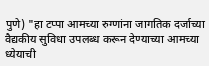पुणे) "हा टप्पा आमच्या रुग्णांना जागतिक दर्जाच्या वैद्यकीय सुविधा उपलब्ध करून देण्याच्या आमच्या ध्येयाची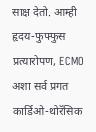साक्ष देतो. आम्ही हृदय-फुफ्फुस प्रत्यारोपण, ECMO अशा सर्व प्रगत कार्डिओ-थोरॅसिक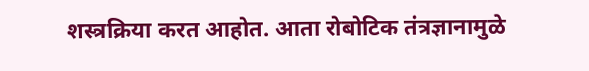शस्त्रक्रिया करत आहोत. आता रोबोटिक तंत्रज्ञानामुळे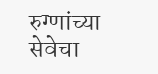रुग्णांच्या सेवेचा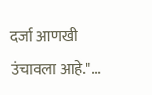दर्जा आणखी उंचावला आहे."...